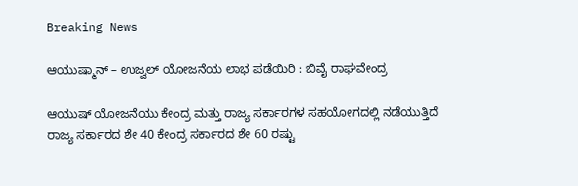Breaking News

ಆಯುಷ್ಮಾನ್ – ಉಜ್ವಲ್ ಯೋಜನೆಯ ಲಾಭ ಪಡೆಯಿರಿ : ಬಿವೈ ರಾಘವೇಂದ್ರ

ಆಯುಷ್ ಯೋಜನೆಯು ಕೇಂದ್ರ ಮತ್ತು ರಾಜ್ಯ ಸರ್ಕಾರಗಳ ಸಹಯೋಗದಲ್ಲಿ ನಡೆಯುತ್ತಿದೆ ರಾಜ್ಯ ಸರ್ಕಾರದ ಶೇ 40 ಕೇಂದ್ರ ಸರ್ಕಾರದ ಶೇ 60 ರಷ್ಟು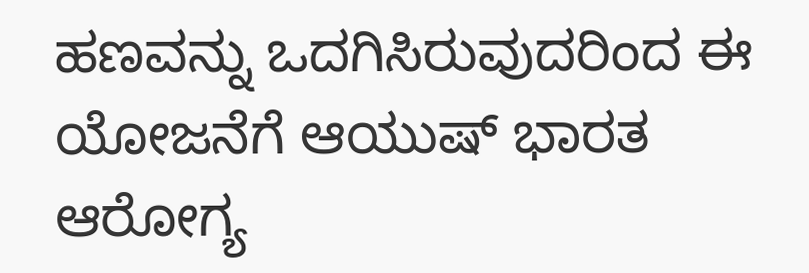ಹಣವನ್ನು ಒದಗಿಸಿರುವುದರಿಂದ ಈ ಯೋಜನೆಗೆ ಆಯುಷ್ ಭಾರತ ಆರೋಗ್ಯ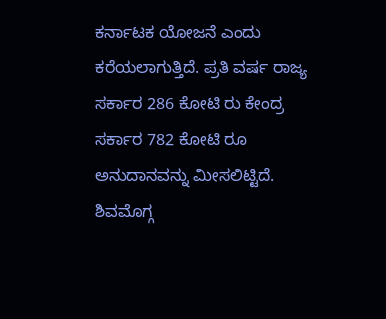ಕರ್ನಾಟಕ ಯೋಜನೆ ಎಂದು ಕರೆಯಲಾಗುತ್ತಿದೆ. ಪ್ರತಿ ವರ್ಷ ರಾಜ್ಯ ಸರ್ಕಾರ 286 ಕೋಟಿ ರು ಕೇಂದ್ರ ಸರ್ಕಾರ 782 ಕೋಟಿ ರೂ ಅನುದಾನವನ್ನು ಮೀಸಲಿಟ್ಟಿದೆ. ಶಿವಮೊಗ್ಗ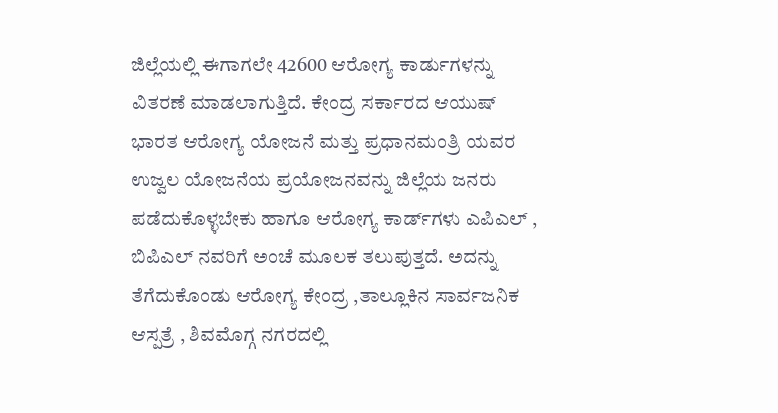ಜಿಲ್ಲೆಯಲ್ಲಿ ಈಗಾಗಲೇ 42600 ಆರೋಗ್ಯ ಕಾರ್ಡುಗಳನ್ನು ವಿತರಣೆ ಮಾಡಲಾಗುತ್ತಿದೆ. ಕೇಂದ್ರ ಸರ್ಕಾರದ ಆಯುಷ್ ಭಾರತ ಆರೋಗ್ಯ ಯೋಜನೆ ಮತ್ತು ಪ್ರಧಾನಮಂತ್ರಿ ಯವರ ಉಜ್ವಲ ಯೋಜನೆಯ ಪ್ರಯೋಜನವನ್ನು ಜಿಲ್ಲೆಯ ಜನರು ಪಡೆದುಕೊಳ್ಳಬೇಕು ಹಾಗೂ ಆರೋಗ್ಯ ಕಾರ್ಡ್‌ಗಳು ಎಪಿಎಲ್ , ಬಿಪಿಎಲ್ ನವರಿಗೆ ಅಂಚೆ ಮೂಲಕ ತಲುಪುತ್ತದೆ. ಅದನ್ನು ತೆಗೆದುಕೊಂಡು ಆರೋಗ್ಯ ಕೇಂದ್ರ ,ತಾಲ್ಲೂಕಿನ ಸಾರ್ವಜನಿಕ ಆಸ್ಪತ್ರೆ , ಶಿವಮೊಗ್ಗ ನಗರದಲ್ಲಿ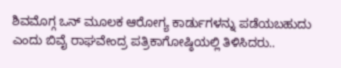ಶಿವಮೊಗ್ಗ ಒನ್ ಮೂಲಕ ಆರೋಗ್ಯ ಕಾರ್ಡುಗಳನ್ನು ಪಡೆಯಬಹುದು ಎಂದು ಬಿವೈ ರಾಘವೇಂದ್ರ ಪತ್ರಿಕಾಗೋಷ್ಠಿಯಲ್ಲಿ ತಿಳಿಸಿದರು..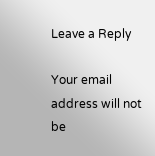Leave a Reply

Your email address will not be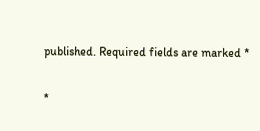published. Required fields are marked *

*